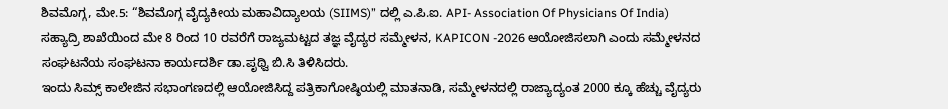ಶಿವಮೊಗ್ಗ, ಮೇ.5: “ಶಿವಮೊಗ್ಗ ವೈದ್ಯಕೀಯ ಮಹಾವಿದ್ಯಾಲಯ (SIIMS)” ದಲ್ಲಿ ಎ.ಪಿ.ಐ. API- Association Of Physicians Of India) ಸಹ್ಯಾದ್ರಿ ಶಾಖೆಯಿಂದ ಮೇ 8 ರಿಂದ 10 ರವರೆಗೆ ರಾಜ್ಯಮಟ್ಟದ ತಜ್ಞ ವೈದ್ಯರ ಸಮ್ಮೇಳನ, KAPICON -2026 ಆಯೋಜಿಸಲಾಗಿ ಎಂದು ಸಮ್ಮೇಳನದ ಸಂಘಟನೆಯ ಸಂಘಟನಾ ಕಾರ್ಯದರ್ಶಿ ಡಾ.ಪೃಥ್ವಿ ಬಿ.ಸಿ ತಿಳಿಸಿದರು.
ಇಂದು ಸಿಮ್ಸ್ ಕಾಲೇಜಿನ ಸಭಾಂಗಣದಲ್ಲಿ ಆಯೋಜಿಸಿದ್ದ ಪತ್ರಿಕಾಗೋಷ್ಠಿಯಲ್ಲಿ ಮಾತನಾಡಿ, ಸಮ್ಮೇಳನದಲ್ಲಿ ರಾಜ್ಯಾದ್ಯಂತ 2000 ಕ್ಕೂ ಹೆಚ್ಚು ವೈದ್ಯರು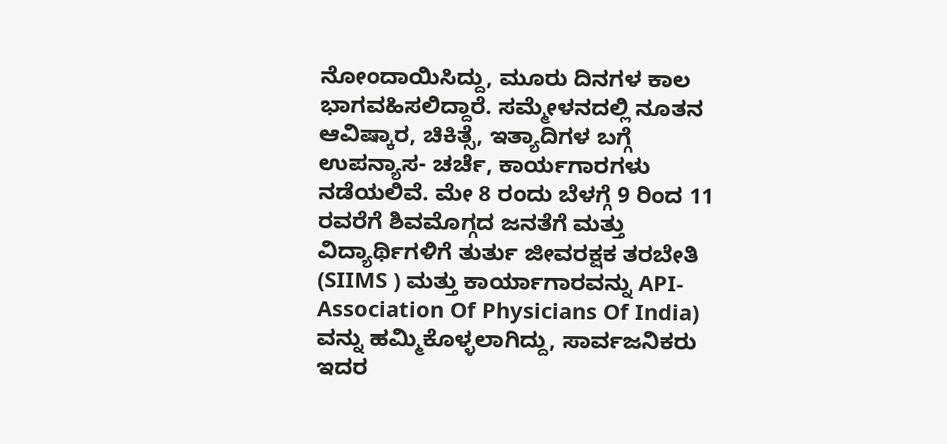ನೋಂದಾಯಿಸಿದ್ದು, ಮೂರು ದಿನಗಳ ಕಾಲ ಭಾಗವಹಿಸಲಿದ್ದಾರೆ. ಸಮ್ಮೇಳನದಲ್ಲಿ ನೂತನ ಆವಿಷ್ಕಾರ, ಚಿಕಿತ್ಸೆ, ಇತ್ಯಾದಿಗಳ ಬಗ್ಗೆ ಉಪನ್ಯಾಸ- ಚರ್ಚೆ, ಕಾರ್ಯಗಾರಗಳು ನಡೆಯಲಿವೆ. ಮೇ 8 ರಂದು ಬೆಳಗ್ಗೆ 9 ರಿಂದ 11 ರವರೆಗೆ ಶಿವಮೊಗ್ಗದ ಜನತೆಗೆ ಮತ್ತು ವಿದ್ಯಾರ್ಥಿಗಳಿಗೆ ತುರ್ತು ಜೀವರಕ್ಷಕ ತರಬೇತಿ (SIIMS ) ಮತ್ತು ಕಾರ್ಯಾಗಾರವನ್ನು API- Association Of Physicians Of India) ವನ್ನು ಹಮ್ಮಿಕೊಳ್ಳಲಾಗಿದ್ದು, ಸಾರ್ವಜನಿಕರು ಇದರ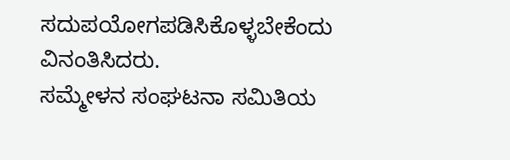ಸದುಪಯೋಗಪಡಿಸಿಕೊಳ್ಳಬೇಕೆಂದು ವಿನಂತಿಸಿದರು.
ಸಮ್ಮೇಳನ ಸಂಘಟನಾ ಸಮಿತಿಯ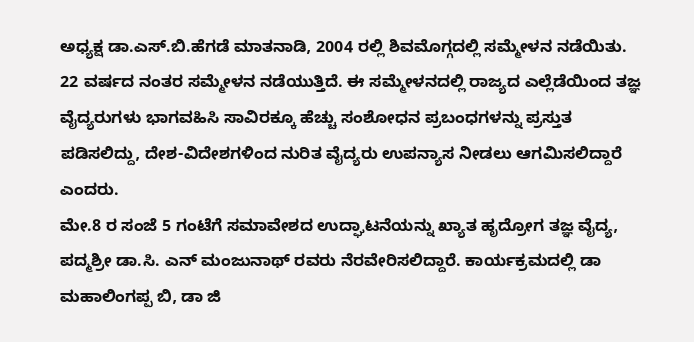ಅಧ್ಯಕ್ಷ ಡಾ.ಎಸ್.ಬಿ.ಹೆಗಡೆ ಮಾತನಾಡಿ, 2004 ರಲ್ಲಿ ಶಿವಮೊಗ್ಗದಲ್ಲಿ ಸಮ್ಮೇಳನ ನಡೆಯಿತು. 22 ವರ್ಷದ ನಂತರ ಸಮ್ಮೇಳನ ನಡೆಯುತ್ತಿದೆ. ಈ ಸಮ್ಮೇಳನದಲ್ಲಿ ರಾಜ್ಯದ ಎಲ್ಲೆಡೆಯಿಂದ ತಜ್ಞ ವೈದ್ಯರುಗಳು ಭಾಗವಹಿಸಿ ಸಾವಿರಕ್ಕೂ ಹೆಚ್ಚು ಸಂಶೋಧನ ಪ್ರಬಂಧಗಳನ್ನು ಪ್ರಸ್ತುತ ಪಡಿಸಲಿದ್ದು, ದೇಶ-ವಿದೇಶಗಳಿಂದ ನುರಿತ ವೈದ್ಯರು ಉಪನ್ಯಾಸ ನೀಡಲು ಆಗಮಿಸಲಿದ್ದಾರೆ ಎಂದರು.
ಮೇ.8 ರ ಸಂಜೆ 5 ಗಂಟೆಗೆ ಸಮಾವೇಶದ ಉದ್ಘಾಟನೆಯನ್ನು ಖ್ಯಾತ ಹೃದ್ರೋಗ ತಜ್ಞ ವೈದ್ಯ, ಪದ್ಮಶ್ರೀ ಡಾ.ಸಿ. ಎನ್ ಮಂಜುನಾಥ್ ರವರು ನೆರವೇರಿಸಲಿದ್ದಾರೆ. ಕಾರ್ಯಕ್ರಮದಲ್ಲಿ ಡಾ ಮಹಾಲಿಂಗಪ್ಪ ಬಿ, ಡಾ ಜಿ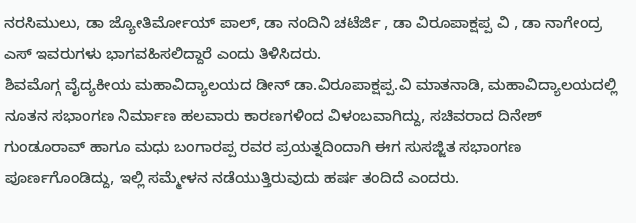ನರಸಿಮುಲು, ಡಾ ಜ್ಯೋತಿರ್ಮೋಯ್ ಪಾಲ್, ಡಾ ನಂದಿನಿ ಚಟೆರ್ಜಿ , ಡಾ ವಿರೂಪಾಕ್ಷಪ್ಪ ವಿ , ಡಾ ನಾಗೇಂದ್ರ ಎಸ್ ಇವರುಗಳು ಭಾಗವಹಿಸಲಿದ್ದಾರೆ ಎಂದು ತಿಳಿಸಿದರು.
ಶಿವಮೊಗ್ಗ ವೈದ್ಯಕೀಯ ಮಹಾವಿದ್ಯಾಲಯದ ಡೀನ್ ಡಾ.ವಿರೂಪಾಕ್ಷಪ್ಪ.ವಿ ಮಾತನಾಡಿ, ಮಹಾವಿದ್ಯಾಲಯದಲ್ಲಿ ನೂತನ ಸಭಾಂಗಣ ನಿರ್ಮಾಣ ಹಲವಾರು ಕಾರಣಗಳಿಂದ ವಿಳಂಬವಾಗಿದ್ದು, ಸಚಿವರಾದ ದಿನೇಶ್ ಗುಂಡೂರಾವ್ ಹಾಗೂ ಮಧು ಬಂಗಾರಪ್ಪ ರವರ ಪ್ರಯತ್ನದಿಂದಾಗಿ ಈಗ ಸುಸಜ್ಜಿತ ಸಭಾಂಗಣ ಪೂರ್ಣಗೊಂಡಿದ್ದು, ಇಲ್ಲಿ ಸಮ್ಮೇಳನ ನಡೆಯುತ್ತಿರುವುದು ಹರ್ಷ ತಂದಿದೆ ಎಂದರು.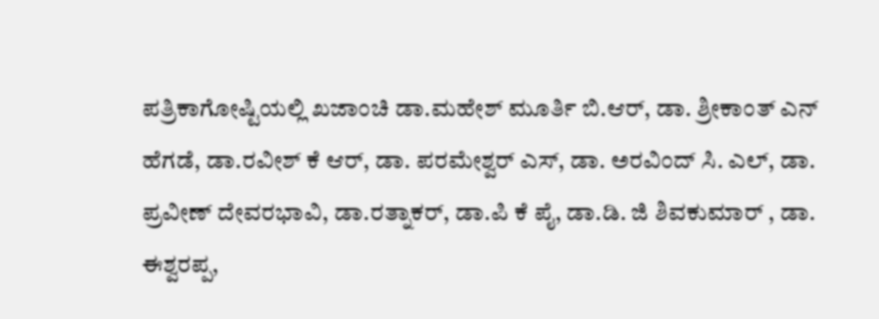ಪತ್ರಿಕಾಗೋಷ್ಟಿಯಲ್ಲಿ ಖಜಾಂಚಿ ಡಾ.ಮಹೇಶ್ ಮೂರ್ತಿ ಬಿ.ಆರ್, ಡಾ. ಶ್ರೀಕಾಂತ್ ಎನ್ ಹೆಗಡೆ, ಡಾ.ರವೀಶ್ ಕೆ ಆರ್, ಡಾ. ಪರಮೇಶ್ವರ್ ಎಸ್, ಡಾ. ಅರವಿಂದ್ ಸಿ. ಎಲ್, ಡಾ. ಪ್ರವೀಣ್ ದೇವರಭಾವಿ, ಡಾ.ರತ್ನಾಕರ್, ಡಾ.ಪಿ ಕೆ ಪೈ, ಡಾ.ಡಿ. ಜಿ ಶಿವಕುಮಾರ್ , ಡಾ. ಈಶ್ವರಪ್ಪ,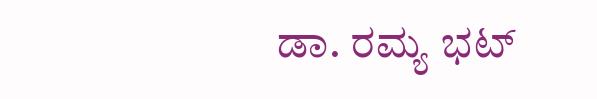ಡಾ. ರಮ್ಯ ಭಟ್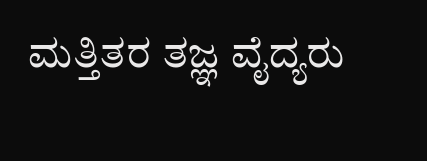ಮತ್ತಿತರ ತಜ್ಞ ವೈದ್ಯರು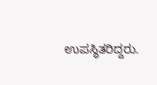ಉಪಸ್ಥಿತರಿದ್ದರು.